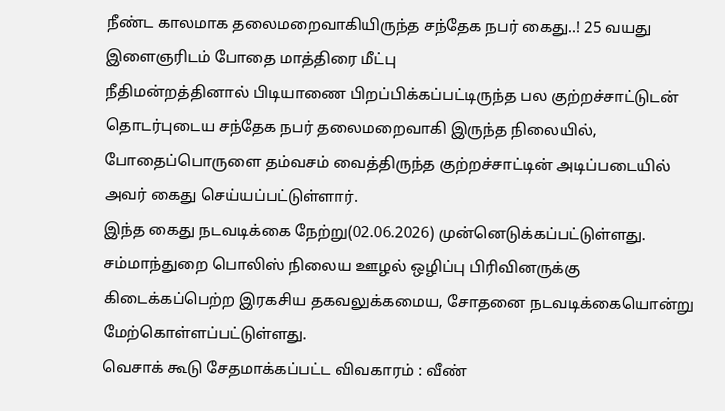நீண்ட காலமாக தலைமறைவாகியிருந்த சந்தேக நபர் கைது..! 25 வயது இளைஞரிடம் போதை மாத்திரை மீட்பு
நீதிமன்றத்தினால் பிடியாணை பிறப்பிக்கப்பட்டிருந்த பல குற்றச்சாட்டுடன் தொடர்புடைய சந்தேக நபர் தலைமறைவாகி இருந்த நிலையில், போதைப்பொருளை தம்வசம் வைத்திருந்த குற்றச்சாட்டின் அடிப்படையில் அவர் கைது செய்யப்பட்டுள்ளார்.
இந்த கைது நடவடிக்கை நேற்று(02.06.2026) முன்னெடுக்கப்பட்டுள்ளது.
சம்மாந்துறை பொலிஸ் நிலைய ஊழல் ஒழிப்பு பிரிவினருக்கு கிடைக்கப்பெற்ற இரகசிய தகவலுக்கமைய, சோதனை நடவடிக்கையொன்று மேற்கொள்ளப்பட்டுள்ளது.
வெசாக் கூடு சேதமாக்கப்பட்ட விவகாரம் : வீண்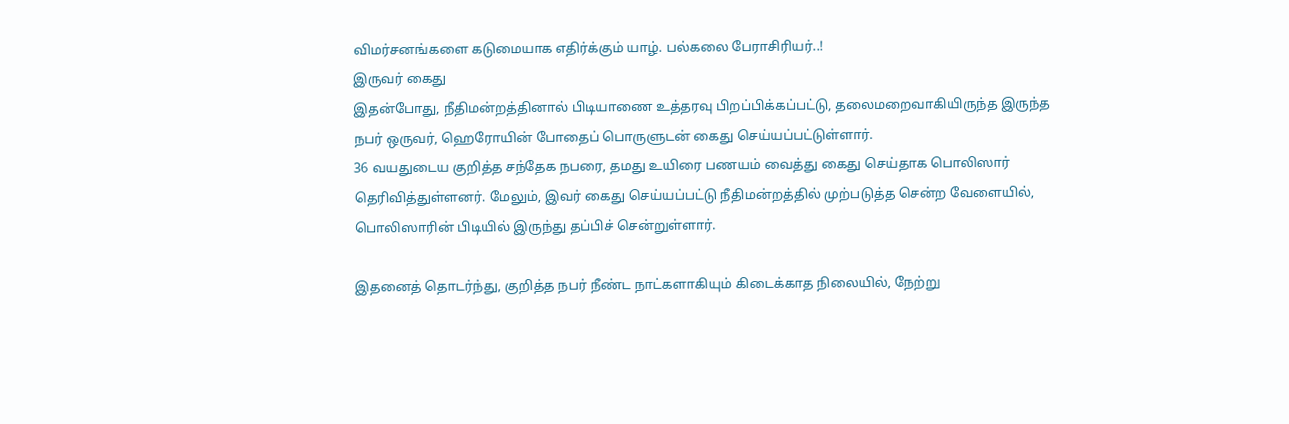விமர்சனங்களை கடுமையாக எதிர்க்கும் யாழ். பல்கலை பேராசிரியர்..!
இருவர் கைது
இதன்போது, நீதிமன்றத்தினால் பிடியாணை உத்தரவு பிறப்பிக்கப்பட்டு, தலைமறைவாகியிருந்த இருந்த நபர் ஒருவர், ஹெரோயின் போதைப் பொருளுடன் கைது செய்யப்பட்டுள்ளார்.
36 வயதுடைய குறித்த சந்தேக நபரை, தமது உயிரை பணயம் வைத்து கைது செய்தாக பொலிஸார் தெரிவித்துள்ளனர். மேலும், இவர் கைது செய்யப்பட்டு நீதிமன்றத்தில் முற்படுத்த சென்ற வேளையில், பொலிஸாரின் பிடியில் இருந்து தப்பிச் சென்றுள்ளார்.

இதனைத் தொடர்ந்து, குறித்த நபர் நீண்ட நாட்களாகியும் கிடைக்காத நிலையில், நேற்று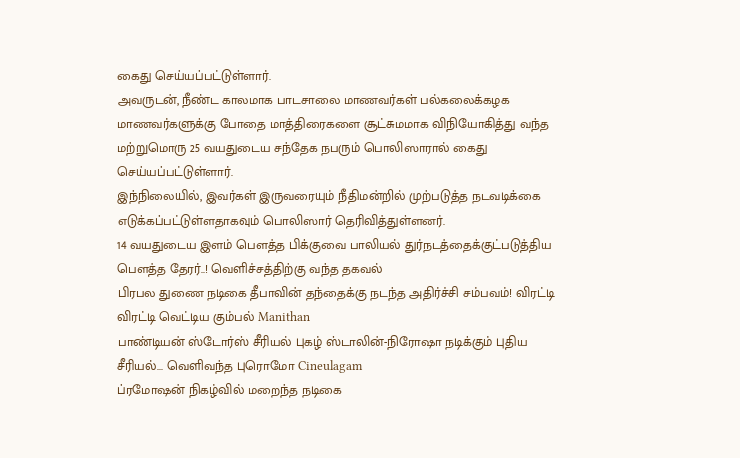கைது செய்யப்பட்டுள்ளார்.
அவருடன், நீண்ட காலமாக பாடசாலை மாணவர்கள் பல்கலைக்கழக மாணவர்களுக்கு போதை மாத்திரைகளை சூட்சுமமாக விநியோகித்து வந்த மற்றுமொரு 25 வயதுடைய சந்தேக நபரும் பொலிஸாரால் கைது செய்யப்பட்டுள்ளார்.
இந்நிலையில், இவர்கள் இருவரையும் நீதிமன்றில் முற்படுத்த நடவடிக்கை எடுக்கப்பட்டுள்ளதாகவும் பொலிஸார் தெரிவித்துள்ளனர்.
14 வயதுடைய இளம் பௌத்த பிக்குவை பாலியல் துர்நடத்தைக்குட்படுத்திய பௌத்த தேரர்..! வெளிச்சத்திற்கு வந்த தகவல்
பிரபல துணை நடிகை தீபாவின் தந்தைக்கு நடந்த அதிர்ச்சி சம்பவம்! விரட்டி விரட்டி வெட்டிய கும்பல் Manithan
பாண்டியன் ஸ்டோர்ஸ் சீரியல் புகழ் ஸ்டாலின்-நிரோஷா நடிக்கும் புதிய சீரியல்... வெளிவந்த புரொமோ Cineulagam
ப்ரமோஷன் நிகழ்வில் மறைந்த நடிகை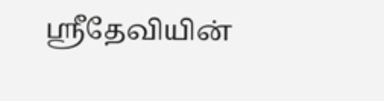ஸ்ரீதேவியின்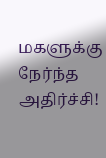மகளுக்கு நேர்ந்த அதிர்ச்சி!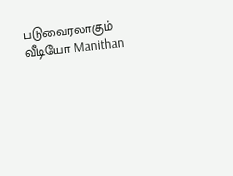படுவைரலாகும் வீடியோ Manithan